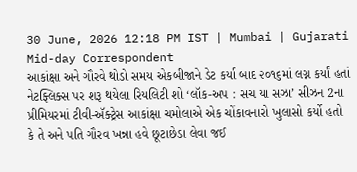30 June, 2026 12:18 PM IST | Mumbai | Gujarati Mid-day Correspondent
આકાંક્ષા અને ગૌરવે થોડો સમય એકબીજાને ડેટ કર્યા બાદ ૨૦૧૬માં લગ્ન કર્યાં હતાં
નેટફ્લિક્સ પર શરૂ થયેલા રિયલિટી શો ‘લૉક-અપ : સચ યા સઝા’ સીઝન 2ના પ્રીમિયરમાં ટીવી-ઍક્ટ્રેસ આકાંક્ષા ચમોલાએ એક ચોંકાવનારો ખુલાસો કર્યો હતો કે તે અને પતિ ગૌરવ ખન્ના હવે છૂટાછેડા લેવા જઈ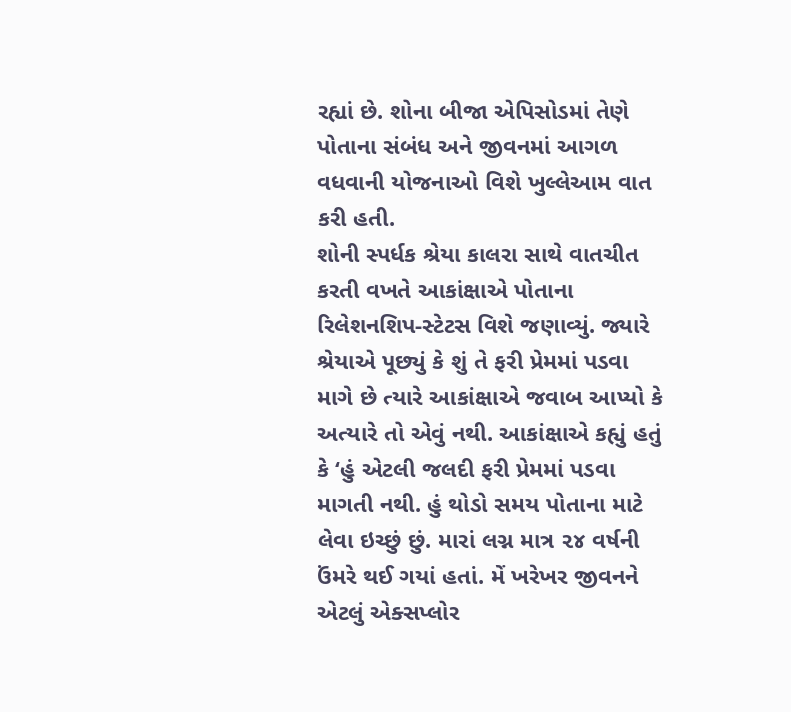રહ્યાં છે. શોના બીજા એપિસોડમાં તેણે પોતાના સંબંધ અને જીવનમાં આગળ વધવાની યોજનાઓ વિશે ખુલ્લેઆમ વાત કરી હતી.
શોની સ્પર્ધક શ્રેયા કાલરા સાથે વાતચીત કરતી વખતે આકાંક્ષાએ પોતાના રિલેશનશિપ-સ્ટેટસ વિશે જણાવ્યું. જ્યારે શ્રેયાએ પૂછ્યું કે શું તે ફરી પ્રેમમાં પડવા માગે છે ત્યારે આકાંક્ષાએ જવાબ આપ્યો કે અત્યારે તો એવું નથી. આકાંક્ષાએ કહ્યું હતું કે ‘હું એટલી જલદી ફરી પ્રેમમાં પડવા માગતી નથી. હું થોડો સમય પોતાના માટે લેવા ઇચ્છું છું. મારાં લગ્ન માત્ર ૨૪ વર્ષની ઉંમરે થઈ ગયાં હતાં. મેં ખરેખર જીવનને એટલું એક્સપ્લોર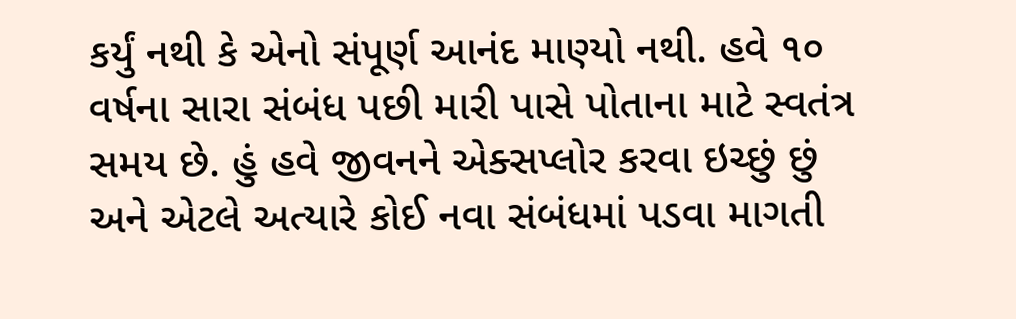કર્યું નથી કે એનો સંપૂર્ણ આનંદ માણ્યો નથી. હવે ૧૦ વર્ષના સારા સંબંધ પછી મારી પાસે પોતાના માટે સ્વતંત્ર સમય છે. હું હવે જીવનને એક્સપ્લોર કરવા ઇચ્છું છું અને એટલે અત્યારે કોઈ નવા સંબંધમાં પડવા માગતી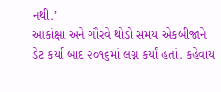નથી.’
આકાંક્ષા અને ગૌરવે થોડો સમય એકબીજાને ડેટ કર્યા બાદ ૨૦૧૬માં લગ્ન કર્યાં હતાં. કહેવાય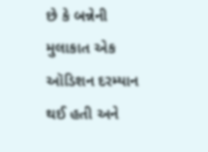છે કે બન્નેની મુલાકાત એક ઑડિશન દરમ્યાન થઈ હતી અને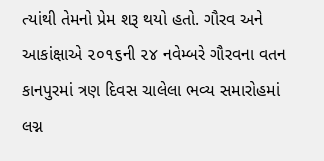ત્યાંથી તેમનો પ્રેમ શરૂ થયો હતો. ગૌરવ અને આકાંક્ષાએ ૨૦૧૬ની ૨૪ નવેમ્બરે ગૌરવના વતન કાનપુરમાં ત્રણ દિવસ ચાલેલા ભવ્ય સમારોહમાં લગ્ન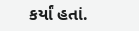કર્યાં હતાં.